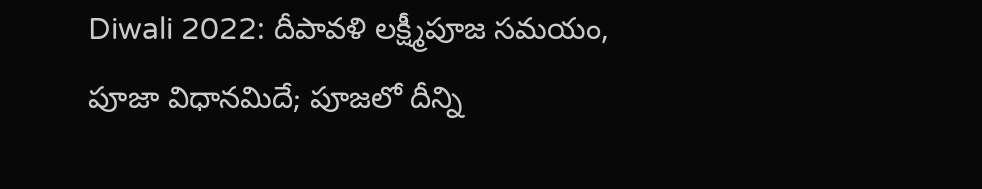Diwali 2022: దీపావళి లక్ష్మీపూజ సమయం, పూజా విధానమిదే; పూజలో దీన్ని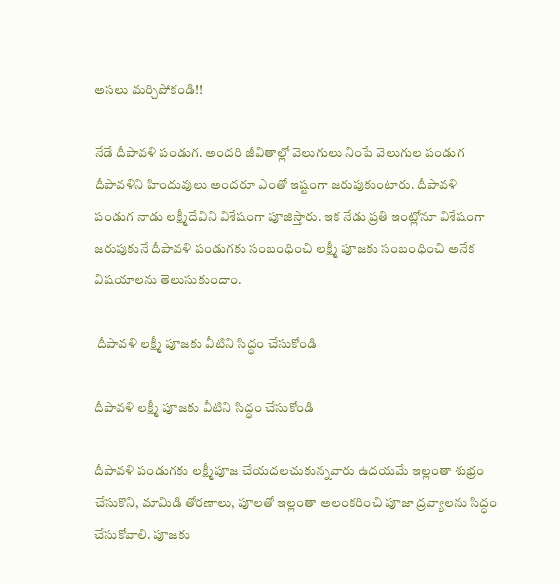అసలు మర్చిపోకండి!!

నేడే దీపావళి పండుగ. అందరి జీవితాల్లో వెలుగులు నింపే వెలుగుల పండుగ దీపావళిని హిందువులు అందరూ ఎంతో ఇష్టంగా జరుపుకుంటారు. దీపావళి పండుగ నాడు లక్ష్మీదేవిని విశేషంగా పూజిస్తారు. ఇక నేడు ప్రతి ఇంట్లోనూ విశేషంగా జరుపుకునే దీపావళి పండుగకు సంబంధించి లక్ష్మీ పూజకు సంబంధించి అనేక విషయాలను తెలుసుకుందాం.

 దీపావళి లక్ష్మీ పూజకు వీటిని సిద్ధం చేసుకోండి

దీపావళి లక్ష్మీ పూజకు వీటిని సిద్ధం చేసుకోండి

దీపావళి పండుగకు లక్ష్మీపూజ చేయదలచుకున్నవారు ఉదయమే ఇల్లంతా శుభ్రం చేసుకొని, మామిడి తోరణాలు, పూలతో ఇల్లంతా అలంకరించి పూజా ద్రవ్యాలను సిద్ధం చేసుకోవాలి. పూజకు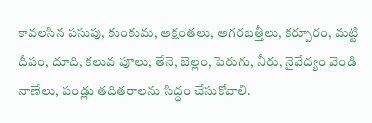కావలసిన పసుపు, కుంకుమ, అక్షంతలు, అగరబత్తీలు, కర్పూరం, మట్టి దీపం, దూది, కలువ పూలు, తేనె, బెల్లం, పెరుగు, నీరు, నైవేద్యం వెండి నాణేలు, పండ్లు తదితరాలను సిద్ధం చేసుకోవాలి.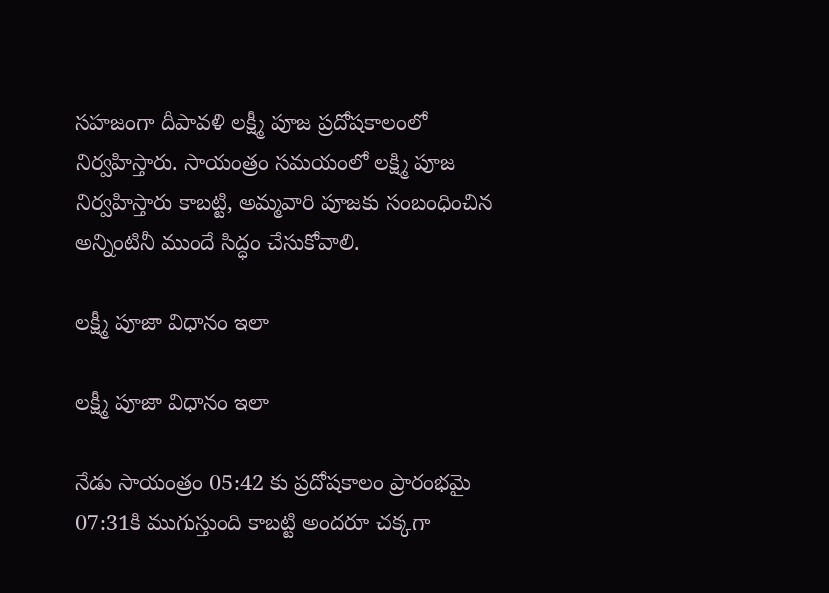సహజంగా దీపావళి లక్ష్మీ పూజ ప్రదోషకాలంలో నిర్వహిస్తారు. సాయంత్రం సమయంలో లక్ష్మి పూజ నిర్వహిస్తారు కాబట్టి, అమ్మవారి పూజకు సంబంధించిన అన్నింటినీ ముందే సిద్ధం చేసుకోవాలి.

లక్ష్మీ పూజా విధానం ఇలా

లక్ష్మీ పూజా విధానం ఇలా

నేడు సాయంత్రం 05:42 కు ప్రదోషకాలం ప్రారంభమై 07:31కి ముగుస్తుంది కాబట్టి అందరూ చక్కగా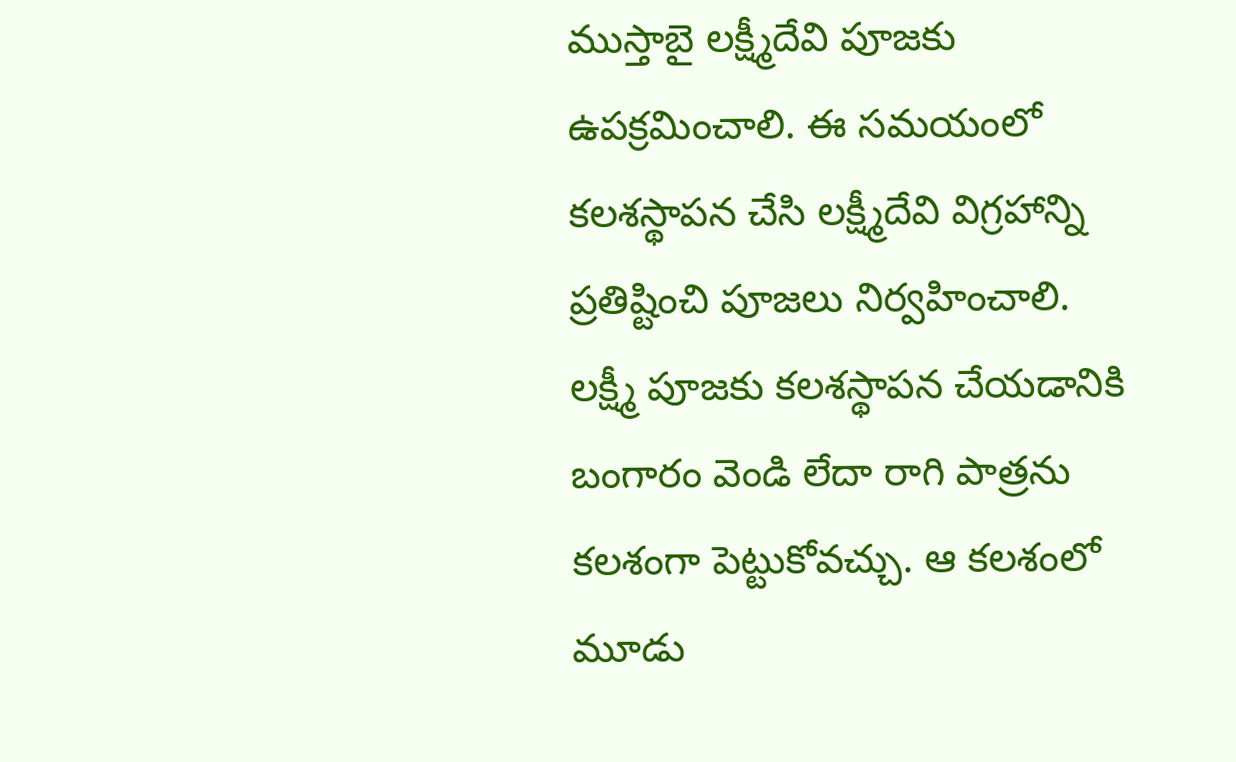ముస్తాబై లక్ష్మీదేవి పూజకు ఉపక్రమించాలి. ఈ సమయంలో కలశస్థాపన చేసి లక్ష్మీదేవి విగ్రహాన్ని ప్రతిష్టించి పూజలు నిర్వహించాలి. లక్ష్మీ పూజకు కలశస్థాపన చేయడానికి బంగారం వెండి లేదా రాగి పాత్రను కలశంగా పెట్టుకోవచ్చు. ఆ కలశంలో మూడు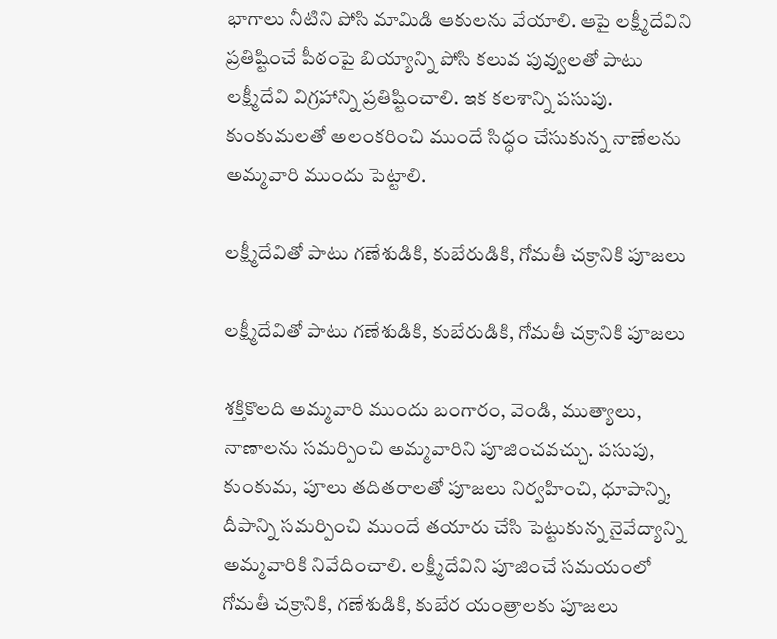భాగాలు నీటిని పోసి మామిడి ఆకులను వేయాలి. ఆపై లక్ష్మీదేవిని ప్రతిష్టించే పీఠంపై బియ్యాన్ని పోసి కలువ పువ్వులతో పాటు లక్ష్మీదేవి విగ్రహాన్ని ప్రతిష్టించాలి. ఇక కలశాన్ని పసుపు. కుంకుమలతో అలంకరించి ముందే సిద్ధం చేసుకున్న నాణేలను అమ్మవారి ముందు పెట్టాలి.

లక్ష్మీదేవితో పాటు గణేశుడికి, కుబేరుడికి, గోమతీ చక్రానికి పూజలు

లక్ష్మీదేవితో పాటు గణేశుడికి, కుబేరుడికి, గోమతీ చక్రానికి పూజలు

శక్తికొలది అమ్మవారి ముందు బంగారం, వెండి, ముత్యాలు, నాణాలను సమర్పించి అమ్మవారిని పూజించవచ్చు. పసుపు, కుంకుమ, పూలు తదితరాలతో పూజలు నిర్వహించి, ధూపాన్ని, దీపాన్ని సమర్పించి ముందే తయారు చేసి పెట్టుకున్న నైవేద్యాన్ని అమ్మవారికి నివేదించాలి. లక్ష్మీదేవిని పూజించే సమయంలో గోమతీ చక్రానికి, గణేశుడికి, కుబేర యంత్రాలకు పూజలు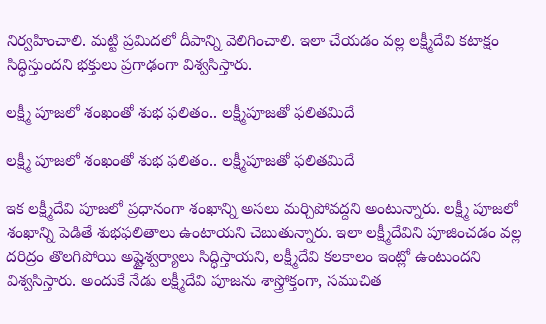నిర్వహించాలి. మట్టి ప్రమిదలో దీపాన్ని వెలిగించాలి. ఇలా చేయడం వల్ల లక్ష్మీదేవి కటాక్షం సిద్ధిస్తుందని భక్తులు ప్రగాఢంగా విశ్వసిస్తారు.

లక్ష్మీ పూజలో శంఖంతో శుభ ఫలితం.. లక్ష్మీపూజతో ఫలితమిదే

లక్ష్మీ పూజలో శంఖంతో శుభ ఫలితం.. లక్ష్మీపూజతో ఫలితమిదే

ఇక లక్ష్మీదేవి పూజలో ప్రధానంగా శంఖాన్ని అసలు మర్చిపోవద్దని అంటున్నారు. లక్ష్మీ పూజలో శంఖాన్ని పెడితే శుభఫలితాలు ఉంటాయని చెబుతున్నారు. ఇలా లక్ష్మీదేవిని పూజించడం వల్ల దరిద్రం తొలగిపోయి అష్టైశ్వర్యాలు సిద్ధిస్తాయని, లక్ష్మీదేవి కలకాలం ఇంట్లో ఉంటుందని విశ్వసిస్తారు. అందుకే నేడు లక్ష్మీదేవి పూజను శాస్త్రోక్తంగా, సముచిత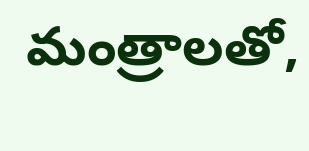మంత్రాలతో,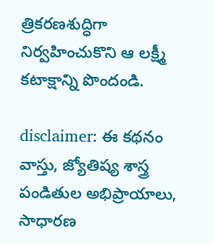త్రికరణశుద్ధిగా నిర్వహించుకొని ఆ లక్ష్మీ కటాక్షాన్ని పొందండి.

disclaimer: ఈ కథనం వాస్తు, జ్యోతిష్య శాస్త్ర పండితుల అభిప్రాయాలు, సాధారణ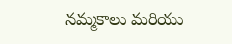నమ్మకాలు మరియు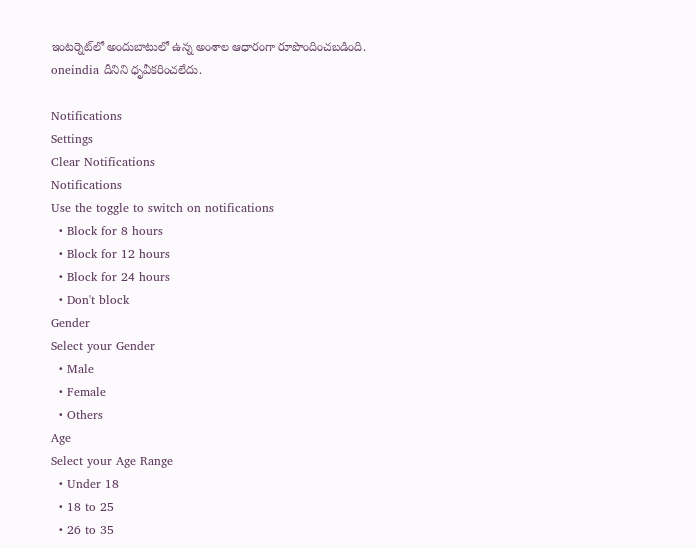ఇంటర్నెట్‌లో అందుబాటులో ఉన్న అంశాల ఆధారంగా రూపొందించబడింది. oneindia దీనిని ధృవీకరించలేదు.

Notifications
Settings
Clear Notifications
Notifications
Use the toggle to switch on notifications
  • Block for 8 hours
  • Block for 12 hours
  • Block for 24 hours
  • Don't block
Gender
Select your Gender
  • Male
  • Female
  • Others
Age
Select your Age Range
  • Under 18
  • 18 to 25
  • 26 to 35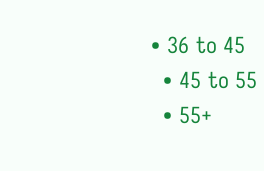• 36 to 45
  • 45 to 55
  • 55+